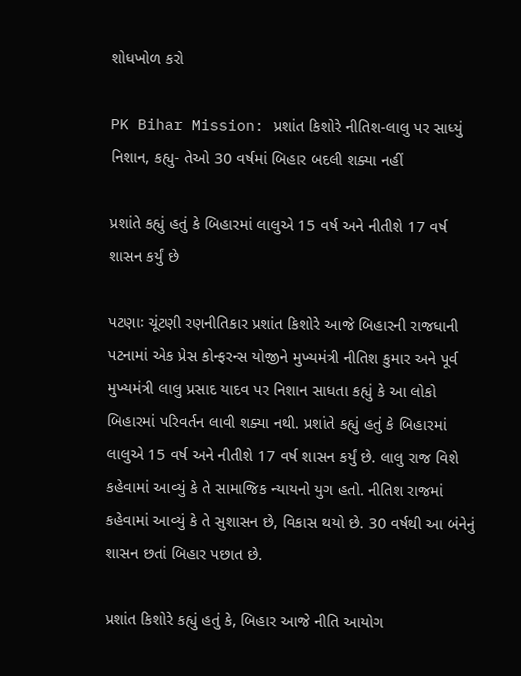શોધખોળ કરો

PK Bihar Mission: પ્રશાંત કિશોરે નીતિશ-લાલુ પર સાધ્યું નિશાન, કહ્યુ- તેઓ 30 વર્ષમાં બિહાર બદલી શક્યા નહીં

પ્રશાંતે કહ્યું હતું કે બિહારમાં લાલુએ 15 વર્ષ અને નીતીશે 17 વર્ષ શાસન કર્યું છે

પટણાઃ ચૂંટણી રણનીતિકાર પ્રશાંત કિશોરે આજે બિહારની રાજધાની પટનામાં એક પ્રેસ કોન્ફરન્સ યોજીને મુખ્યમંત્રી નીતિશ કુમાર અને પૂર્વ મુખ્યમંત્રી લાલુ પ્રસાદ યાદવ પર નિશાન સાધતા કહ્યું કે આ લોકો બિહારમાં પરિવર્તન લાવી શક્યા નથી. પ્રશાંતે કહ્યું હતું કે બિહારમાં લાલુએ 15 વર્ષ અને નીતીશે 17 વર્ષ શાસન કર્યું છે. લાલુ રાજ વિશે કહેવામાં આવ્યું કે તે સામાજિક ન્યાયનો યુગ હતો. નીતિશ રાજમાં કહેવામાં આવ્યું કે તે સુશાસન છે, વિકાસ થયો છે. 30 વર્ષથી આ બંનેનું શાસન છતાં બિહાર પછાત છે.

પ્રશાંત કિશોરે કહ્યું હતું કે, બિહાર આજે નીતિ આયોગ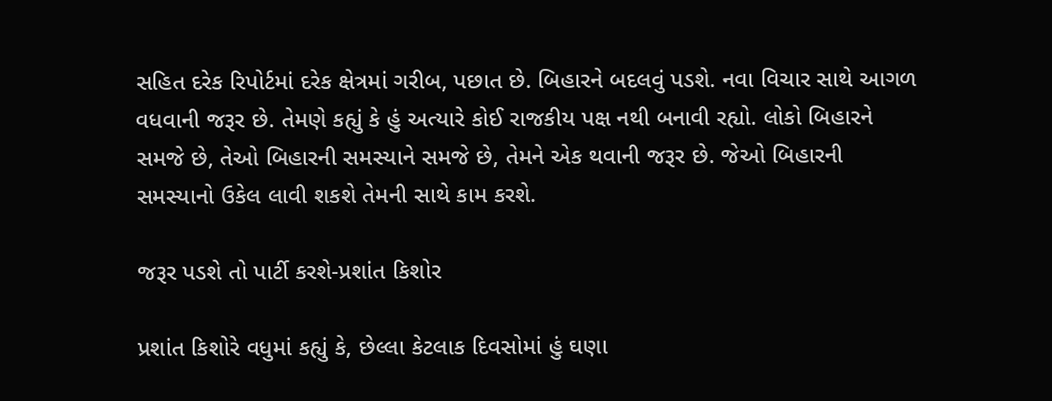સહિત દરેક રિપોર્ટમાં દરેક ક્ષેત્રમાં ગરીબ, પછાત છે. બિહારને બદલવું પડશે. નવા વિચાર સાથે આગળ વધવાની જરૂર છે. તેમણે કહ્યું કે હું અત્યારે કોઈ રાજકીય પક્ષ નથી બનાવી રહ્યો. લોકો બિહારને સમજે છે, તેઓ બિહારની સમસ્યાને સમજે છે, તેમને એક થવાની જરૂર છે. જેઓ બિહારની સમસ્યાનો ઉકેલ લાવી શકશે તેમની સાથે કામ કરશે.

જરૂર પડશે તો પાર્ટી કરશે-પ્રશાંત કિશોર

પ્રશાંત કિશોરે વધુમાં કહ્યું કે, છેલ્લા કેટલાક દિવસોમાં હું ઘણા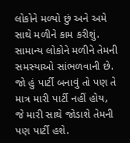લોકોને મળ્યો છું અને અમે સાથે મળીને કામ કરીશું. સામાન્ય લોકોને મળીને તેમની સમસ્યાઓ સાંભળવાની છે. જો હું પાર્ટી બનાવું તો પણ તે માત્ર મારી પાર્ટી નહીં હોય, જે મારી સાથે જોડાશે તેમની પણ પાર્ટી હશે.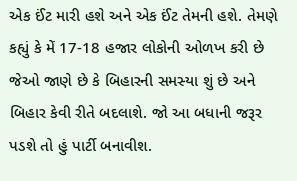એક ઈંટ મારી હશે અને એક ઈંટ તેમની હશે. તેમણે કહ્યું કે મેં 17-18 હજાર લોકોની ઓળખ કરી છે જેઓ જાણે છે કે બિહારની સમસ્યા શું છે અને બિહાર કેવી રીતે બદલાશે. જો આ બધાની જરૂર પડશે તો હું પાર્ટી બનાવીશ.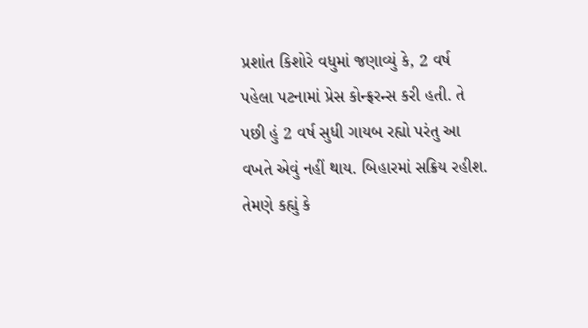પ્રશાંત કિશોરે વધુમાં જણાવ્યું કે, 2 વર્ષ પહેલા પટનામાં પ્રેસ કોન્ફ્રરન્સ કરી હતી. તે પછી હું 2 વર્ષ સુધી ગાયબ રહ્યો પરંતુ આ વખતે એવું નહીં થાય. બિહારમાં સક્રિય રહીશ. તેમણે કહ્યું કે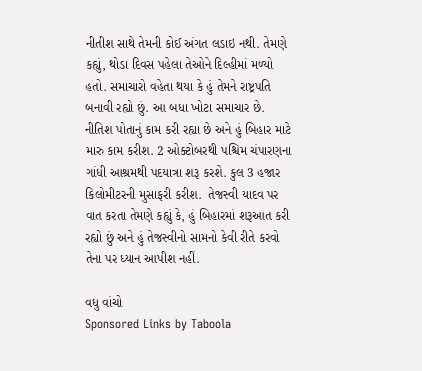નીતીશ સાથે તેમની કોઈ અંગત લડાઇ નથી. તેમણે કહ્યું, થોડા દિવસ પહેલા તેઓને દિલ્હીમાં મળ્યો હતો. સમાચારો વહેતા થયા કે હું તેમને રાષ્ટ્રપતિ બનાવી રહ્યો છું. આ બધા ખોટા સમાચાર છે. નીતિશ પોતાનું કામ કરી રહ્યા છે અને હું બિહાર માટે મારુ કામ કરીશ. 2 ઓક્ટોબરથી પશ્ચિમ ચંપારણના ગાંધી આશ્રમથી પદયાત્રા શરૂ કરશે. કુલ 3 હજાર કિલોમીટરની મુસાફરી કરીશ.  તેજસ્વી યાદવ પર વાત કરતા તેમણે કહ્યું કે, હું બિહારમાં શરૂઆત કરી રહ્યો છું અને હું તેજસ્વીનો સામનો કેવી રીતે કરવો તેના પર ધ્યાન આપીશ નહીં.

વધુ વાંચો
Sponsored Links by Taboola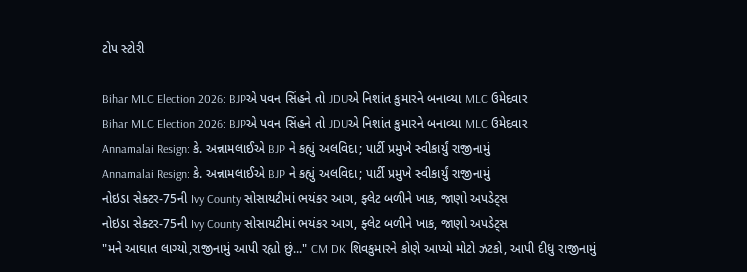ટોપ સ્ટોરી

Bihar MLC Election 2026: BJPએ પવન સિંહને તો JDUએ નિશાંત કુમારને બનાવ્યા MLC ઉમેદવાર
Bihar MLC Election 2026: BJPએ પવન સિંહને તો JDUએ નિશાંત કુમારને બનાવ્યા MLC ઉમેદવાર
Annamalai Resign: કે. અન્નામલાઈએ BJP ને કહ્યું અલવિદા; પાર્ટી પ્રમુખે સ્વીકાર્યું રાજીનામું
Annamalai Resign: કે. અન્નામલાઈએ BJP ને કહ્યું અલવિદા; પાર્ટી પ્રમુખે સ્વીકાર્યું રાજીનામું
નોઇડા સેક્ટર-75ની Ivy County સોસાયટીમાં ભયંકર આગ, ફ્લેટ બળીને ખાક, જાણો અપડેટ્સ
નોઇડા સેક્ટર-75ની Ivy County સોસાયટીમાં ભયંકર આગ, ફ્લેટ બળીને ખાક, જાણો અપડેટ્સ
"મને આઘાત લાગ્યો,રાજીનામું આપી રહ્યો છું..." CM DK શિવકુમારને કોણે આપ્યો મોટો ઝટકો, આપી દીધુ રાજીનામું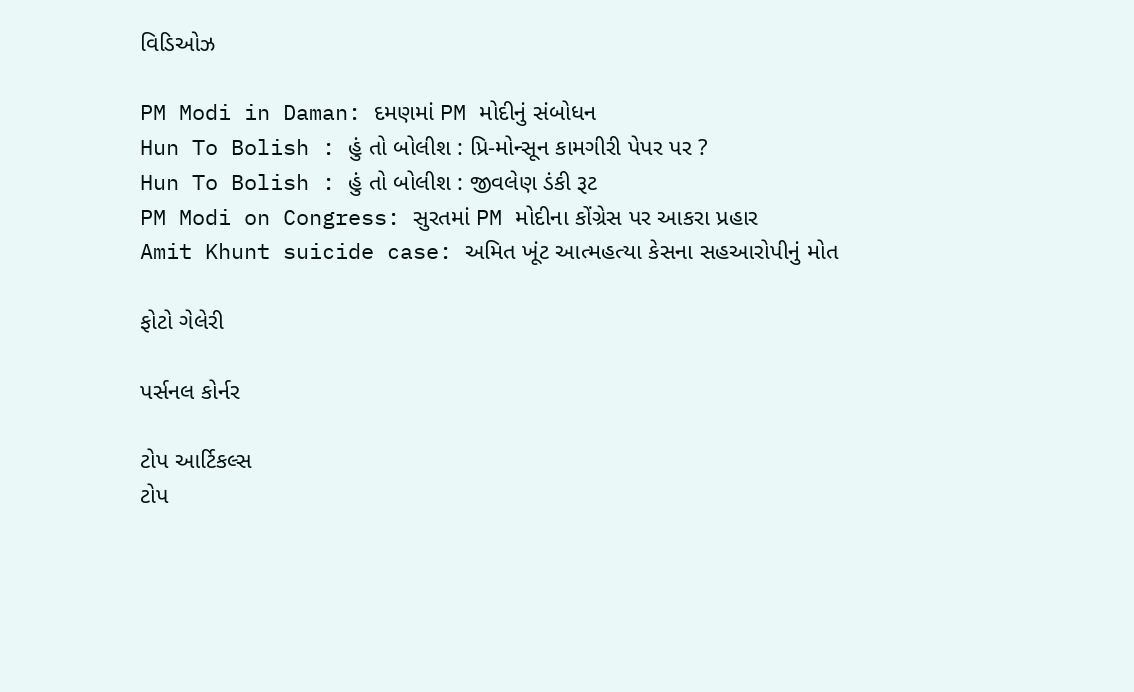વિડિઓઝ

PM Modi in Daman: દમણમાં PM મોદીનું સંબોધન
Hun To Bolish : હું તો બોલીશ : પ્રિ-મોન્સૂન કામગીરી પેપર પર ?
Hun To Bolish : હું તો બોલીશ : જીવલેણ ડંકી રૂટ
PM Modi on Congress: સુરતમાં PM મોદીના કોંગ્રેસ પર આકરા પ્રહાર
Amit Khunt suicide case: અમિત ખૂંટ આત્મહત્યા કેસના સહઆરોપીનું મોત

ફોટો ગેલેરી

પર્સનલ કોર્નર

ટોપ આર્ટિકલ્સ
ટોપ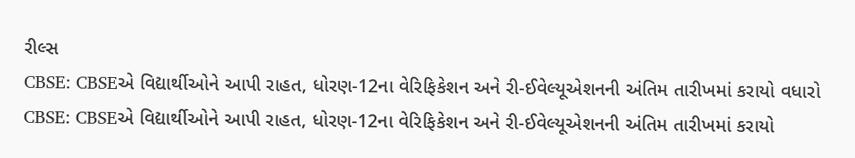રીલ્સ
CBSE: CBSEએ વિદ્યાર્થીઓને આપી રાહત, ધોરણ-12ના વેરિફિકેશન અને રી-ઈવેલ્યૂએશનની અંતિમ તારીખમાં કરાયો વધારો
CBSE: CBSEએ વિદ્યાર્થીઓને આપી રાહત, ધોરણ-12ના વેરિફિકેશન અને રી-ઈવેલ્યૂએશનની અંતિમ તારીખમાં કરાયો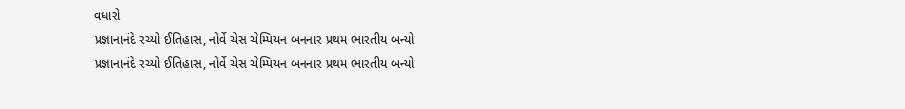વધારો
પ્રજ્ઞાનાનંદે રચ્યો ઈતિહાસ, નોર્વે ચેસ ચેમ્પિયન બનનાર પ્રથમ ભારતીય બન્યો
પ્રજ્ઞાનાનંદે રચ્યો ઈતિહાસ, નોર્વે ચેસ ચેમ્પિયન બનનાર પ્રથમ ભારતીય બન્યો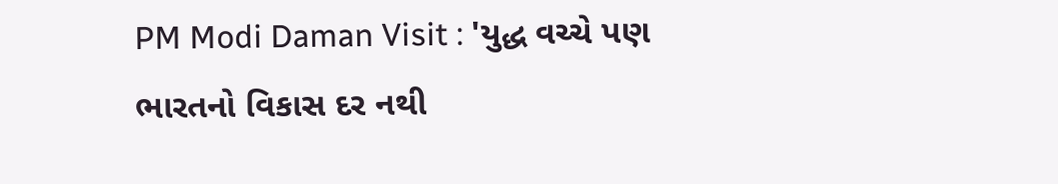PM Modi Daman Visit : 'યુદ્ધ વચ્ચે પણ ભારતનો વિકાસ દર નથી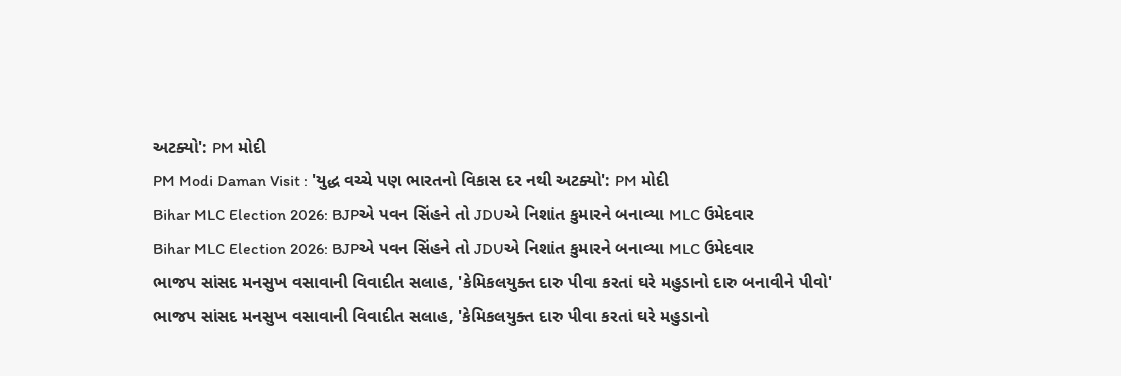અટક્યો': PM મોદી
PM Modi Daman Visit : 'યુદ્ધ વચ્ચે પણ ભારતનો વિકાસ દર નથી અટક્યો': PM મોદી
Bihar MLC Election 2026: BJPએ પવન સિંહને તો JDUએ નિશાંત કુમારને બનાવ્યા MLC ઉમેદવાર
Bihar MLC Election 2026: BJPએ પવન સિંહને તો JDUએ નિશાંત કુમારને બનાવ્યા MLC ઉમેદવાર
ભાજપ સાંસદ મનસુખ વસાવાની વિવાદીત સલાહ, 'કેમિકલયુક્ત દારુ પીવા કરતાં ઘરે મહુડાનો દારુ બનાવીને પીવો'
ભાજપ સાંસદ મનસુખ વસાવાની વિવાદીત સલાહ, 'કેમિકલયુક્ત દારુ પીવા કરતાં ઘરે મહુડાનો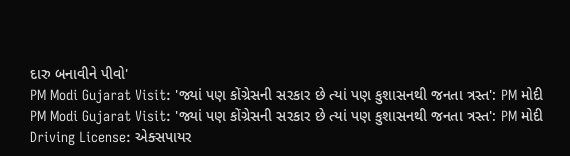દારુ બનાવીને પીવો'
PM Modi Gujarat Visit: 'જ્યાં પણ કોંગ્રેસની સરકાર છે ત્યાં પણ કુશાસનથી જનતા ત્રસ્ત': PM મોદી
PM Modi Gujarat Visit: 'જ્યાં પણ કોંગ્રેસની સરકાર છે ત્યાં પણ કુશાસનથી જનતા ત્રસ્ત': PM મોદી
Driving License: એક્સપાયર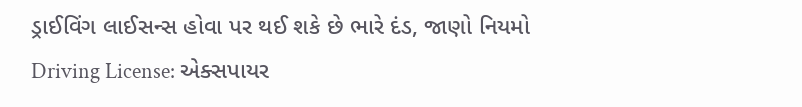ડ્રાઈવિંગ લાઈસન્સ હોવા પર થઈ શકે છે ભારે દંડ, જાણો નિયમો
Driving License: એક્સપાયર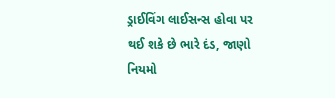ડ્રાઈવિંગ લાઈસન્સ હોવા પર થઈ શકે છે ભારે દંડ, જાણો નિયમો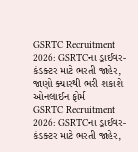GSRTC Recruitment 2026: GSRTCના ડ્રાઈવર-કંડક્ટર માટે ભરતી જાહેર, જાણો ક્યારથી ભરી શકાશે ઓનલાઈન ફોર્મ
GSRTC Recruitment 2026: GSRTCના ડ્રાઈવર-કંડક્ટર માટે ભરતી જાહેર,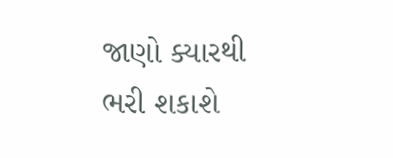જાણો ક્યારથી ભરી શકાશે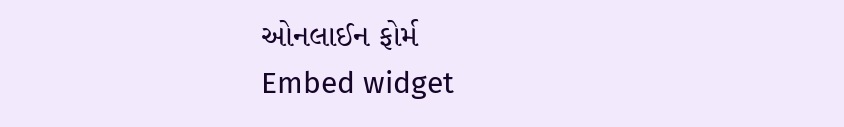ઓનલાઈન ફોર્મ
Embed widget